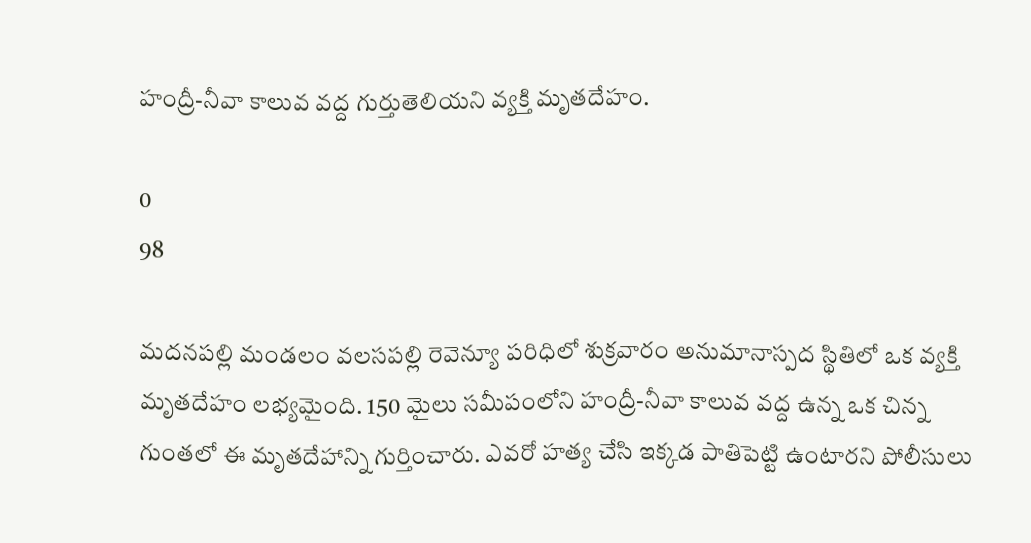హంద్రీ-నీవా కాలువ వద్ద గుర్తుతెలియని వ్యక్తి మృతదేహం.

0
98

మదనపల్లి మండలం వలసపల్లి రెవెన్యూ పరిధిలో శుక్రవారం అనుమానాస్పద స్థితిలో ఒక వ్యక్తి మృతదేహం లభ్యమైంది. 150 మైలు సమీపంలోని హంద్రీ-నీవా కాలువ వద్ద ఉన్న ఒక చిన్న గుంతలో ఈ మృతదేహాన్ని గుర్తించారు. ఎవరో హత్య చేసి ఇక్కడ పాతిపెట్టి ఉంటారని పోలీసులు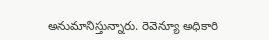అనుమానిస్తున్నారు. రెవెన్యూ అధికారి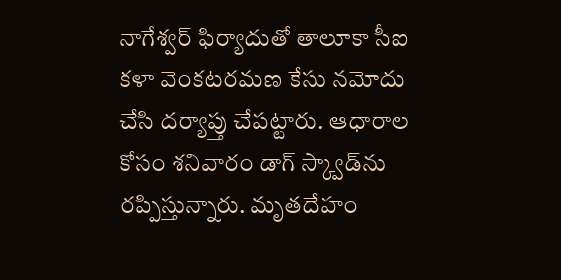నాగేశ్వర్ ఫిర్యాదుతో తాలూకా సీఐ కళా వెంకటరమణ కేసు నమోదు చేసి దర్యాప్తు చేపట్టారు. ఆధారాల కోసం శనివారం డాగ్ స్క్వాడ్‌ను రప్పిస్తున్నారు. మృతదేహం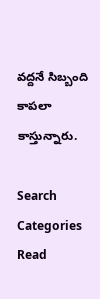వద్దనే సిబ్బంది కాపలా కాస్తున్నారు.

Search
Categories
Read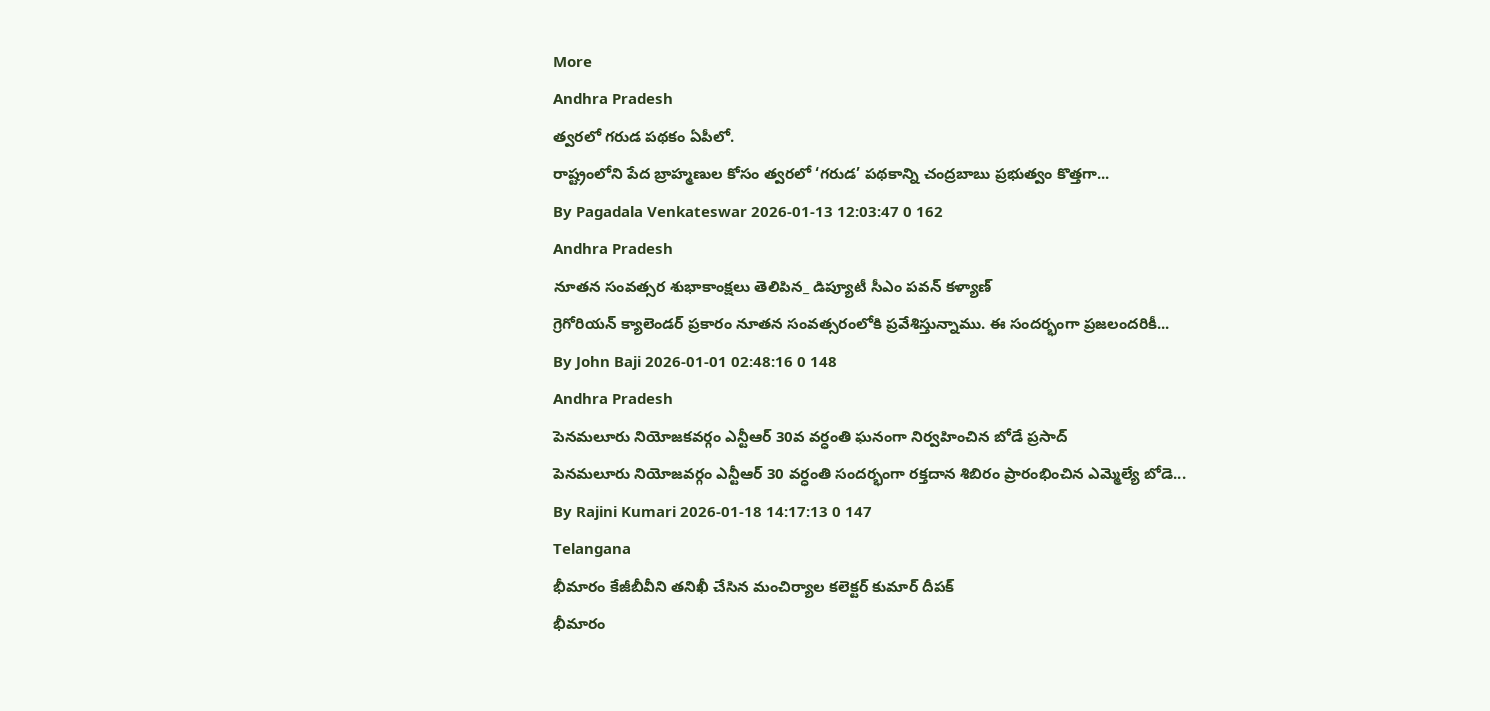More
Andhra Pradesh
త్వరలో గరుడ పథకం ఏపీలో.
రాష్ట్రంలోని పేద బ్రాహ్మణుల కోసం త్వరలో ‘గరుడ’ పథకాన్ని చంద్రబాబు ప్రభుత్వం కొత్తగా...
By Pagadala Venkateswar 2026-01-13 12:03:47 0 162
Andhra Pradesh
నూతన సంవత్సర శుభాకాంక్షలు తెలిపిన_ డిప్యూటీ సీఎం పవన్ కళ్యాణ్
గ్రెగోరియన్ క్యాలెండర్ ప్రకారం నూతన సంవత్సరంలోకి ప్రవేశిస్తున్నాము. ఈ సందర్భంగా ప్రజలందరికీ...
By John Baji 2026-01-01 02:48:16 0 148
Andhra Pradesh
పెనమలూరు నియోజకవర్గం ఎన్టీఆర్ 30వ వర్ధంతి ఘనంగా నిర్వహించిన బోడే ప్రసాద్
పెనమలూరు నియోజవర్గం ఎన్టీఆర్ 30 వర్ధంతి సందర్భంగా రక్తదాన శిబిరం ప్రారంభించిన ఎమ్మెల్యే బోడె...
By Rajini Kumari 2026-01-18 14:17:13 0 147
Telangana
భీమారం కేజీబీవీని తనిఖీ చేసిన మంచిర్యాల కలెక్టర్ కుమార్ దీపక్
భీమారం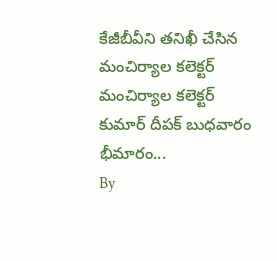కేజీబీవీని తనిఖీ చేసిన మంచిర్యాల కలెక్టర్ మంచిర్యాల కలెక్టర్ కుమార్ దీపక్ బుధవారం భీమారం...
By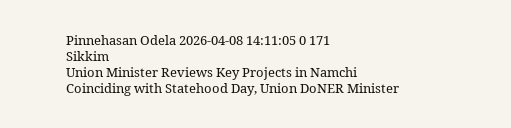Pinnehasan Odela 2026-04-08 14:11:05 0 171
Sikkim
Union Minister Reviews Key Projects in Namchi
Coinciding with Statehood Day, Union DoNER Minister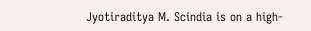Jyotiraditya M. Scindia is on a high-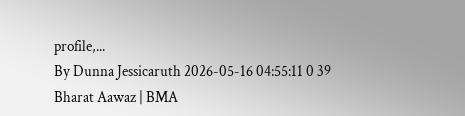profile,...
By Dunna Jessicaruth 2026-05-16 04:55:11 0 39
Bharat Aawaz | BMA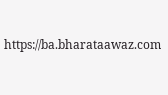https://ba.bharataawaz.com